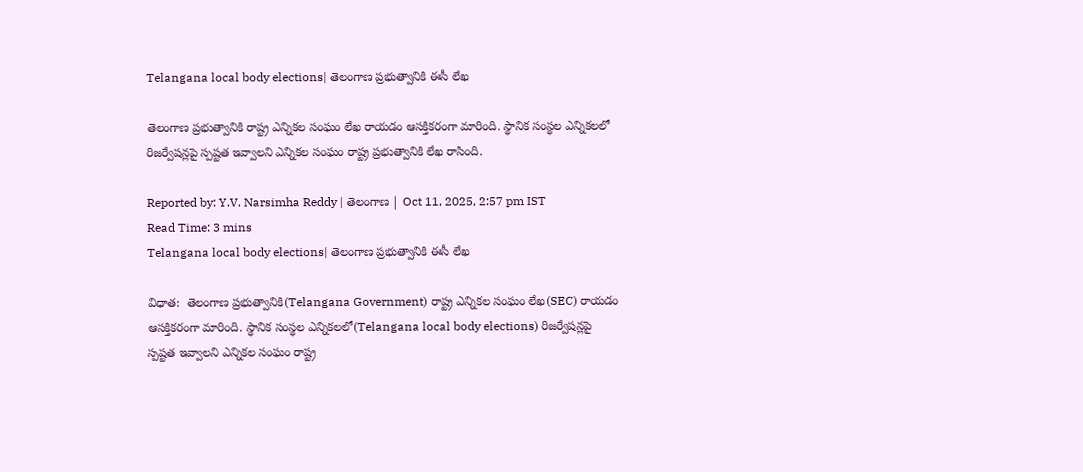Telangana local body elections| తెలంగాణ ప్రభుత్వానికి ఈసీ లేఖ

తెలంగాణ ప్రభుత్వానికి రాష్ట్ర ఎన్నికల సంఘం లేఖ రాయడం ఆసక్తికరంగా మారింది. స్థానిక సంస్థల ఎన్నికలలో రిజర్వేషన్లపై స్పష్టత ఇవ్వాలని ఎన్నికల సంఘం రాష్ట్ర ప్రభుత్వానికి లేఖ రాసింది.

Reported by: Y.V. Narsimha Reddy | తెలంగాణ‌ | Oct 11, 2025, 2:57 pm IST
Read Time: 3 mins
Telangana local body elections| తెలంగాణ ప్రభుత్వానికి ఈసీ లేఖ

విధాత:  తెలంగాణ ప్రభుత్వానికి(Telangana Government) రాష్ట్ర ఎన్నికల సంఘం లేఖ(SEC) రాయడం ఆసక్తికరంగా మారింది. స్థానిక సంస్థల ఎన్నికలలో(Telangana local body elections) రిజర్వేషన్లపై స్పష్టత ఇవ్వాలని ఎన్నికల సంఘం రాష్ట్ర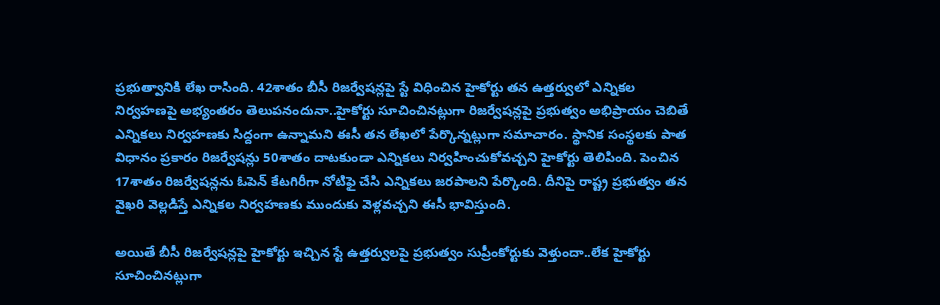ప్రభుత్వానికి లేఖ రాసింది. 42శాతం బీసీ రిజర్వేషన్లపై స్టే విధించిన హైకోర్టు తన ఉత్తర్వులో ఎన్నికల నిర్వహణపై అభ్యంతరం తెలుపనందునా..హైకోర్టు సూచించినట్లుగా రిజర్వేషన్లపై ప్రభుత్వం అభిప్రాయం చెబితే ఎన్నికలు నిర్వహణకు సిద్దంగా ఉన్నామని ఈసీ తన లేఖలో పేర్కొన్నట్లుగా సమాచారం. స్థానిక సంస్థలకు పాత విధానం ప్రకారం రిజర్వేషన్లు 50శాతం దాటకుండా ఎన్నికలు నిర్వహించుకోవచ్చని హైకోర్టు తెలిపింది. పెంచిన 17శాతం రిజర్వేషన్లను ఓపెన్ కేటగిరీగా నోటిఫై చేసి ఎన్నికలు జరపాలని పేర్కొంది. దీనిపై రాష్ట్ర ప్రభుత్వం తన వైఖరి వెల్లడిస్తే ఎన్నికల నిర్వహణకు ముందుకు వెళ్లవచ్చని ఈసీ భావిస్తుంది.

అయితే బీసీ రిజర్వేషన్లపై హైకోర్టు ఇచ్చిన స్టే ఉత్తర్వులపై ప్రభుత్వం సుప్రీంకోర్టుకు వెళ్తుందా..లేక హైకోర్టు సూచించినట్లుగా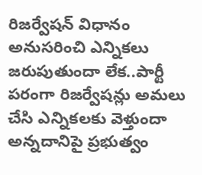రిజర్వేషన్ విధానం అనుసరించి ఎన్నికలు జరుపుతుందా లేక..పార్టీ పరంగా రిజర్వేషన్లు అమలు చేసి ఎన్నికలకు వెళ్తుందా అన్నదానిపై ప్రభుత్వం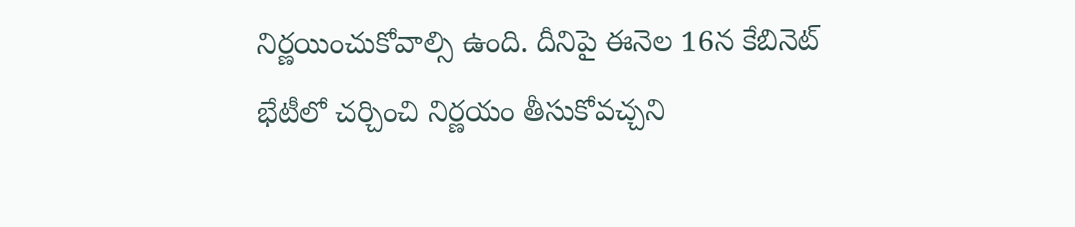నిర్ణయించుకోవాల్సి ఉంది. దీనిపై ఈనెల 16న కేబినెట్ భేటీలో చర్చించి నిర్ణయం తీసుకోవచ్చని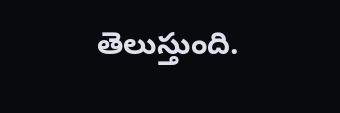తెలుస్తుంది.